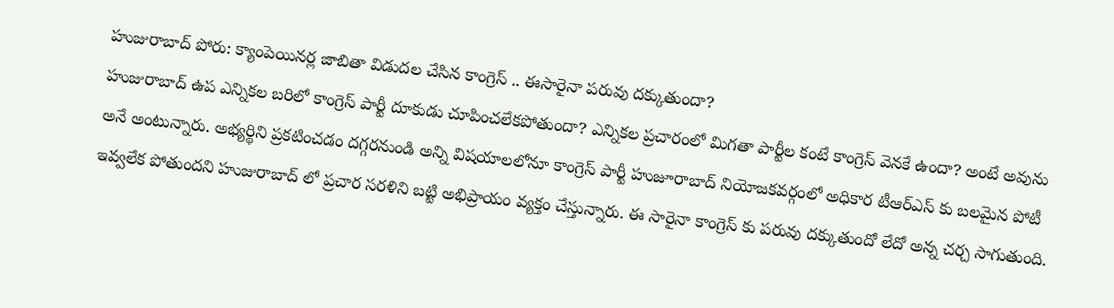హుజురాబాద్ పోరు: క్యాంపెయినర్ల జాబితా విడుదల చేసిన కాంగ్రెస్ .. ఈసారైనా పరువు దక్కుతుందా?
హుజురాబాద్ ఉప ఎన్నికల బరిలో కాంగ్రెస్ పార్టీ దూకుడు చూపించలేకపోతుందా? ఎన్నికల ప్రచారంలో మిగతా పార్టీల కంటే కాంగ్రెస్ వెనకే ఉందా? అంటే అవును అనే అంటున్నారు. అభ్యర్థిని ప్రకటించడం దగ్గరనుండి అన్ని విషయాలలోనూ కాంగ్రెస్ పార్టీ హుజూరాబాద్ నియోజకవర్గంలో అధికార టీఆర్ఎస్ కు బలమైన పోటీ ఇవ్వలేక పోతుందని హుజురాబాద్ లో ప్రచార సరళిని బట్టి అభిప్రాయం వ్యక్తం చేస్తున్నారు. ఈ సారైనా కాంగ్రెస్ కు పరువు దక్కుతుందో లేదో అన్న చర్చ సాగుతుంది.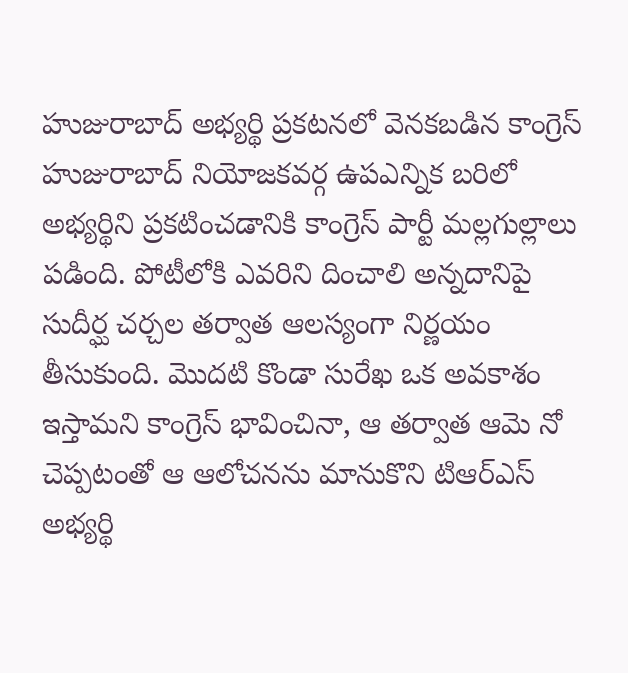హుజురాబాద్ అభ్యర్థి ప్రకటనలో వెనకబడిన కాంగ్రెస్
హుజురాబాద్ నియోజకవర్గ ఉపఎన్నిక బరిలో అభ్యర్థిని ప్రకటించడానికి కాంగ్రెస్ పార్టీ మల్లగుల్లాలు పడింది. పోటీలోకి ఎవరిని దించాలి అన్నదానిపై సుదీర్ఘ చర్చల తర్వాత ఆలస్యంగా నిర్ణయం తీసుకుంది. మొదటి కొండా సురేఖ ఒక అవకాశం ఇస్తామని కాంగ్రెస్ భావించినా, ఆ తర్వాత ఆమె నో చెప్పటంతో ఆ ఆలోచనను మానుకొని టిఆర్ఎస్ అభ్యర్థి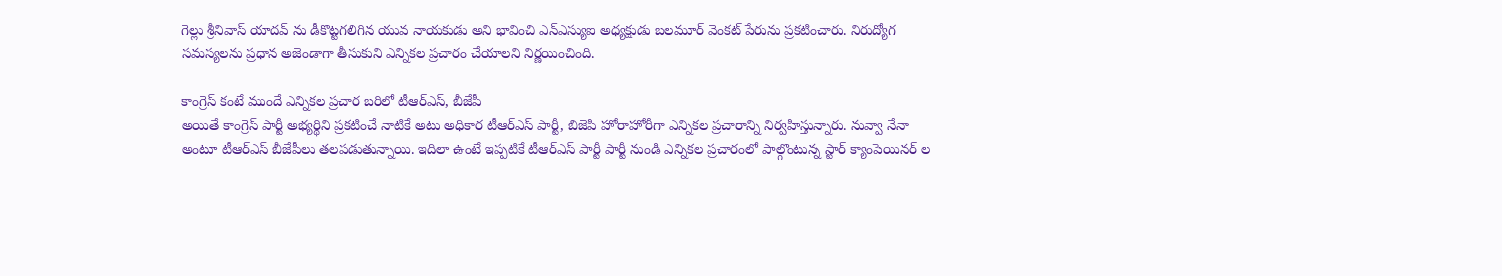గెల్లు శ్రీనివాస్ యాదవ్ ను డీకొట్టగలిగిన యువ నాయకుడు అని భావించి ఎన్ఎస్యుఐ అధ్యక్షుడు బలమూర్ వెంకట్ పేరును ప్రకటించారు. నిరుద్యోగ సమస్యలను ప్రధాన అజెండాగా తీసుకుని ఎన్నికల ప్రచారం చేయాలని నిర్ణయించింది.

కాంగ్రెస్ కంటే ముందే ఎన్నికల ప్రచార బరిలో టీఆర్ఎస్, బీజేపీ
అయితే కాంగ్రెస్ పార్టీ అభ్యర్థిని ప్రకటించే నాటికే అటు అధికార టీఆర్ఎస్ పార్టీ, బిజెపి హోరాహోరీగా ఎన్నికల ప్రచారాన్ని నిర్వహిస్తున్నారు. నువ్వా నేనా అంటూ టీఆర్ఎస్ బీజేపీలు తలపడుతున్నాయి. ఇదిలా ఉంటే ఇప్పటికే టీఆర్ఎస్ పార్టీ పార్టీ నుండి ఎన్నికల ప్రచారంలో పాల్గొంటున్న స్టార్ క్యాంపెయినర్ ల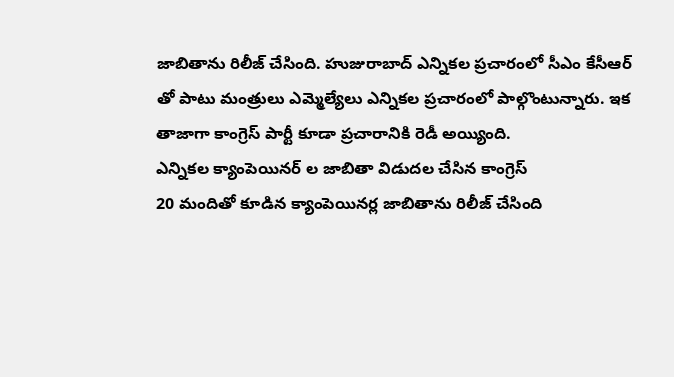జాబితాను రిలీజ్ చేసింది. హుజురాబాద్ ఎన్నికల ప్రచారంలో సీఎం కేసీఆర్ తో పాటు మంత్రులు ఎమ్మెల్యేలు ఎన్నికల ప్రచారంలో పాల్గొంటున్నారు. ఇక తాజాగా కాంగ్రెస్ పార్టీ కూడా ప్రచారానికి రెడీ అయ్యింది.
ఎన్నికల క్యాంపెయినర్ ల జాబితా విడుదల చేసిన కాంగ్రెస్
20 మందితో కూడిన క్యాంపెయినర్ల జాబితాను రిలీజ్ చేసింది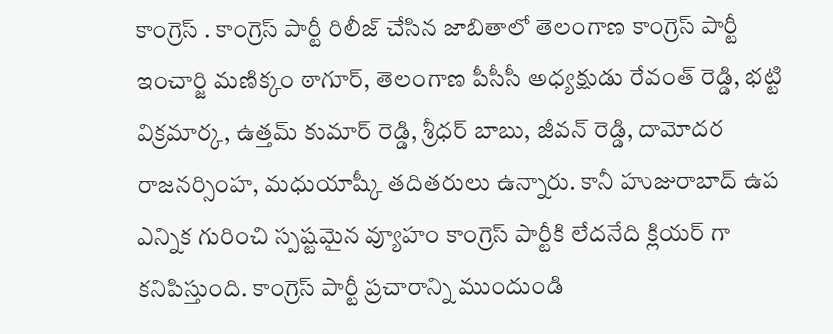కాంగ్రెస్ . కాంగ్రెస్ పార్టీ రిలీజ్ చేసిన జాబితాలో తెలంగాణ కాంగ్రెస్ పార్టీ ఇంచార్జి మణిక్కం ఠాగూర్, తెలంగాణ పీసీసీ అధ్యక్షుడు రేవంత్ రెడ్డి, భట్టి విక్రమార్క, ఉత్తమ్ కుమార్ రెడ్డి, శ్రీధర్ బాబు, జీవన్ రెడ్డి, దామోదర రాజనర్సింహ, మధుయాష్కీ తదితరులు ఉన్నారు. కానీ హుజురాబాద్ ఉప ఎన్నిక గురించి స్పష్టమైన వ్యూహం కాంగ్రెస్ పార్టీకి లేదనేది క్లియర్ గా కనిపిస్తుంది. కాంగ్రెస్ పార్టీ ప్రచారాన్ని ముందుండి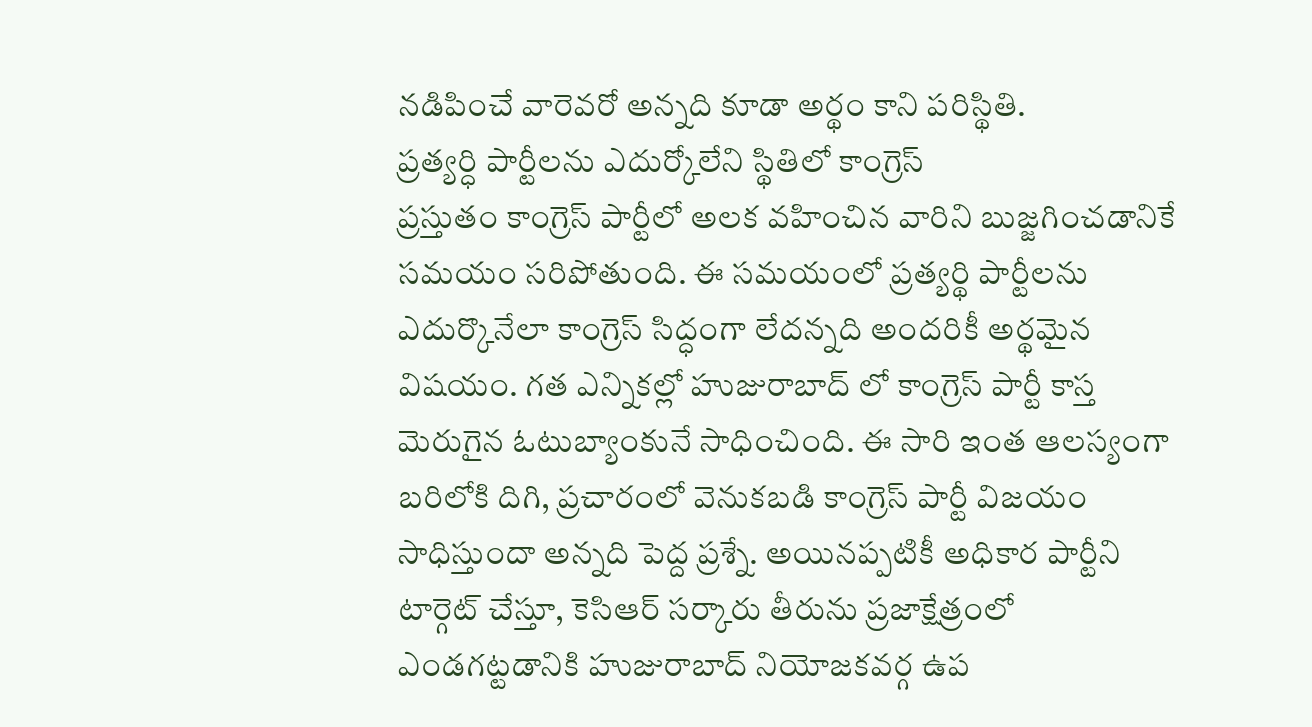నడిపించే వారెవరో అన్నది కూడా అర్థం కాని పరిస్థితి.
ప్రత్యర్ధి పార్టీలను ఎదుర్కోలేని స్థితిలో కాంగ్రెస్
ప్రస్తుతం కాంగ్రెస్ పార్టీలో అలక వహించిన వారిని బుజ్జగించడానికే సమయం సరిపోతుంది. ఈ సమయంలో ప్రత్యర్థి పార్టీలను ఎదుర్కొనేలా కాంగ్రెస్ సిద్ధంగా లేదన్నది అందరికీ అర్థమైన విషయం. గత ఎన్నికల్లో హుజురాబాద్ లో కాంగ్రెస్ పార్టీ కాస్త మెరుగైన ఓటుబ్యాంకునే సాధించింది. ఈ సారి ఇంత ఆలస్యంగా బరిలోకి దిగి, ప్రచారంలో వెనుకబడి కాంగ్రెస్ పార్టీ విజయం సాధిస్తుందా అన్నది పెద్ద ప్రశ్నే. అయినప్పటికీ అధికార పార్టీని టార్గెట్ చేస్తూ, కెసిఆర్ సర్కారు తీరును ప్రజాక్షేత్రంలో ఎండగట్టడానికి హుజురాబాద్ నియోజకవర్గ ఉప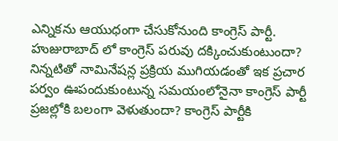ఎన్నికను ఆయుధంగా చేసుకోనుంది కాంగ్రెస్ పార్టీ.
హుజురాబాద్ లో కాంగ్రెస్ పరువు దక్కించుకుంటుందా?
నిన్నటితో నామినేషన్ల ప్రక్రియ ముగియడంతో ఇక ప్రచార పర్వం ఊపందుకుంటున్న సమయంలోనైనా కాంగ్రెస్ పార్టీ ప్రజల్లోకి బలంగా వెళుతుందా? కాంగ్రెస్ పార్టీకి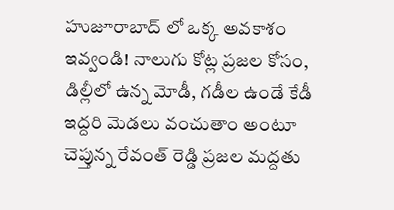హుజూరాబాద్ లో ఒక్క అవకాశం ఇవ్వండి! నాలుగు కోట్ల ప్రజల కోసం, డిల్లీలో ఉన్న మోడీ, గడీల ఉండే కేడీ ఇద్దరి మెడలు వంచుతాం అంటూ చెప్తున్న రేవంత్ రెడ్డి ప్రజల మద్దతు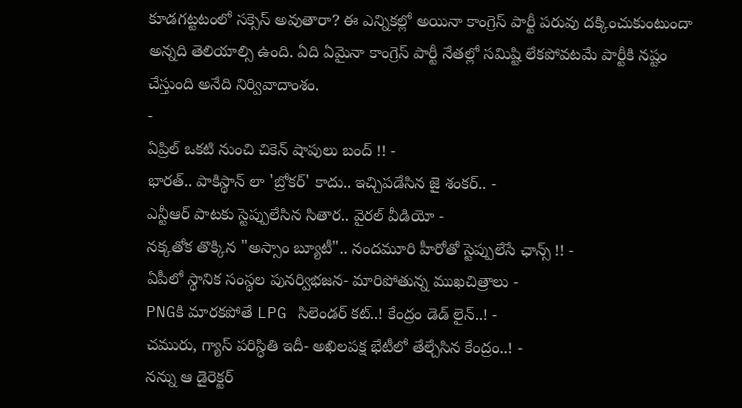కూడగట్టటంలో సక్సెస్ అవుతారా? ఈ ఎన్నికల్లో అయినా కాంగ్రెస్ పార్టీ పరువు దక్కించుకుంటుందా అన్నది తెలియాల్సి ఉంది. ఏది ఏమైనా కాంగ్రెస్ పార్టీ నేతల్లో సమిష్టి లేకపోవటమే పార్టీకి నష్టం చేస్తుంది అనేది నిర్వివాదాంశం.
-
ఏప్రిల్ ఒకటి నుంచి చికెన్ షాపులు బంద్ !! -
భారత్.. పాకిస్థాన్ లా 'బ్రోకర్' కాదు.. ఇచ్చిపడేసిన జై శంకర్.. -
ఎన్టీఆర్ పాటకు స్టెప్పులేసిన సితార.. వైరల్ వీడియో -
నక్కతోక తొక్కిన "అస్సాం బ్యూటీ".. నందమూరి హీరోతో స్టెప్పులేసే ఛాన్స్ !! -
ఏపీలో స్థానిక సంస్థల పునర్విభజన- మారిపోతున్న ముఖచిత్రాలు -
PNGకి మారకపోతే LPG సిలెండర్ కట్..! కేంద్రం డెడ్ లైన్..! -
చమురు, గ్యాస్ పరిస్ధితి ఇదీ- అఖిలపక్ష భేటీలో తేల్చేసిన కేంద్రం..! -
నన్ను ఆ డైరెక్టర్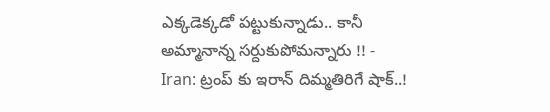ఎక్కడెక్కడో పట్టుకున్నాడు.. కానీ అమ్మానాన్న సర్దుకుపోమన్నారు !! -
Iran: ట్రంప్ కు ఇరాన్ దిమ్మతిరిగే షాక్..!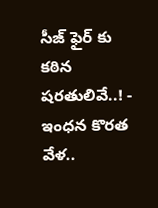సీజ్ ఫైర్ కు కఠిన షరతులివే..! -
ఇంధన కొరత వేళ..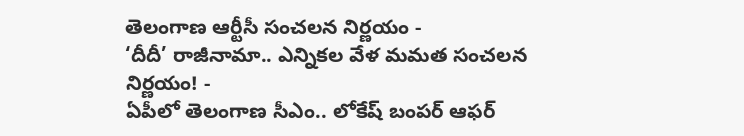తెలంగాణ ఆర్టీసీ సంచలన నిర్ణయం -
‘దీదీ’ రాజీనామా.. ఎన్నికల వేళ మమత సంచలన నిర్ణయం! -
ఏపీలో తెలంగాణ సీఎం.. లోకేష్ బంపర్ ఆఫర్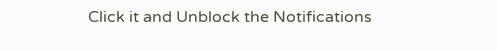Click it and Unblock the Notifications